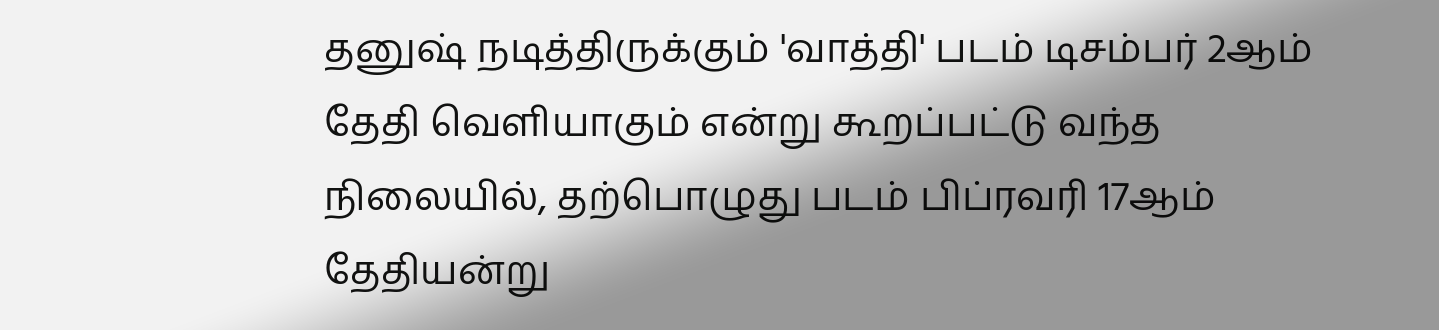தனுஷ் நடித்திருக்கும் 'வாத்தி' படம் டிசம்பர் 2ஆம் தேதி வெளியாகும் என்று கூறப்பட்டு வந்த நிலையில், தற்பொழுது படம் பிப்ரவரி 17ஆம் தேதியன்று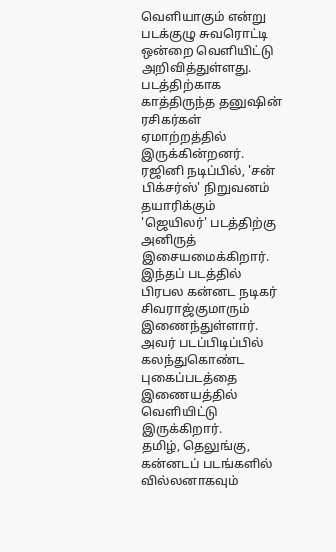வெளியாகும் என்று படக்குழு சுவரொட்டி ஒன்றை வெளியிட்டு அறிவித்துள்ளது. படத்திற்காக காத்திருந்த தனுஷின் ரசிகர்கள் ஏமாற்றத்தில் இருக்கின்றனர்.
ரஜினி நடிப்பில், 'சன் பிக்சர்ஸ்' நிறுவனம் தயாரிக்கும் 'ஜெயிலர்' படத்திற்கு அனிருத் இசையமைக்கிறார். இந்தப் படத்தில் பிரபல கன்னட நடிகர் சிவராஜ்குமாரும் இணைந்துள்ளார். அவர் படப்பிடிப்பில் கலந்துகொண்ட புகைப்படத்தை இணையத்தில் வெளியிட்டு இருக்கிறார்.
தமிழ், தெலுங்கு, கன்னடப் படங்களில் வில்லனாகவும்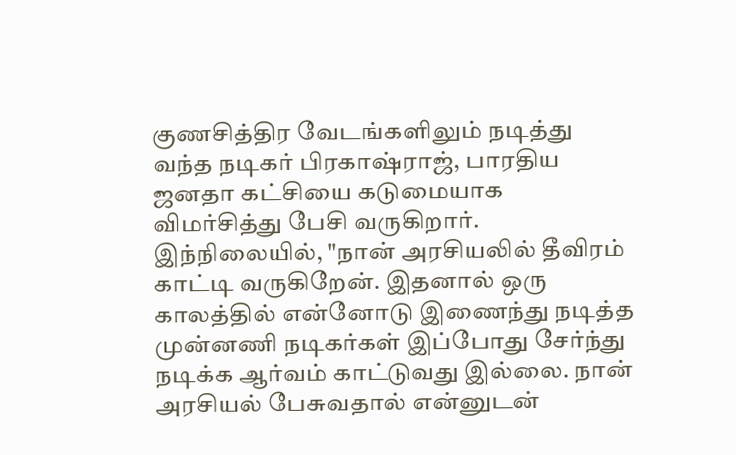குணசித்திர வேடங்களிலும் நடித்து வந்த நடிகர் பிரகாஷ்ராஜ், பாரதிய ஜனதா கட்சியை கடுமையாக விமர்சித்து பேசி வருகிறார். இந்நிலையில், "நான் அரசியலில் தீவிரம் காட்டி வருகிறேன். இதனால் ஒரு காலத்தில் என்னோடு இணைந்து நடித்த முன்னணி நடிகர்கள் இப்போது சேர்ந்து நடிக்க ஆர்வம் காட்டுவது இல்லை. நான் அரசியல் பேசுவதால் என்னுடன்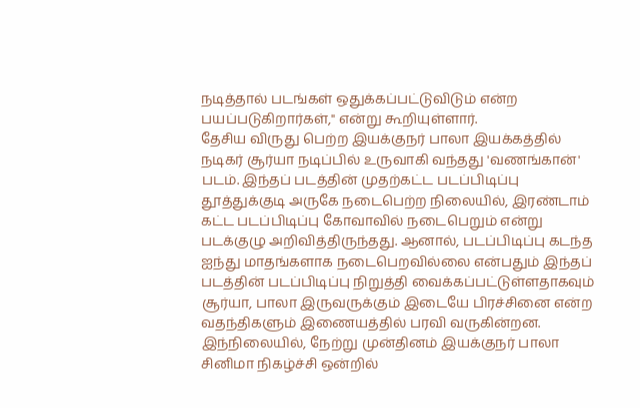நடித்தால் படங்கள் ஒதுக்கப்பட்டுவிடும் என்ற பயப்படுகிறார்கள்," என்று கூறியுள்ளார்.
தேசிய விருது பெற்ற இயக்குநர் பாலா இயக்கத்தில் நடிகர் சூர்யா நடிப்பில் உருவாகி வந்தது 'வணங்கான்' படம். இந்தப் படத்தின் முதற்கட்ட படப்பிடிப்பு தூத்துக்குடி அருகே நடைபெற்ற நிலையில், இரண்டாம் கட்ட படப்பிடிப்பு கோவாவில் நடைபெறும் என்று படக்குழு அறிவித்திருந்தது. ஆனால், படப்பிடிப்பு கடந்த ஐந்து மாதங்களாக நடைபெறவில்லை என்பதும் இந்தப் படத்தின் படப்பிடிப்பு நிறுத்தி வைக்கப்பட்டுள்ளதாகவும் சூர்யா, பாலா இருவருக்கும் இடையே பிரச்சினை என்ற வதந்திகளும் இணையத்தில் பரவி வருகின்றன. இந்நிலையில், நேற்று முன்தினம் இயக்குநர் பாலா சினிமா நிகழ்ச்சி ஒன்றில்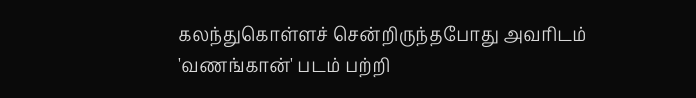கலந்துகொள்ளச் சென்றிருந்தபோது அவரிடம் 'வணங்கான்' படம் பற்றி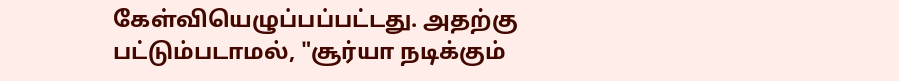கேள்வியெழுப்பப்பட்டது. அதற்கு பட்டும்படாமல், "சூர்யா நடிக்கும்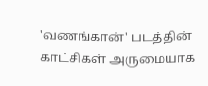'வணங்கான்' படத்தின் காட்சிகள் அருமையாக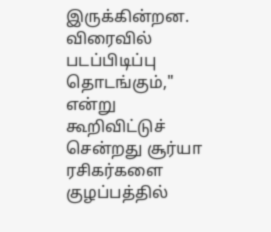இருக்கின்றன. விரைவில் படப்பிடிப்பு தொடங்கும்," என்று கூறிவிட்டுச் சென்றது சூர்யா ரசிகர்களை குழப்பத்தில்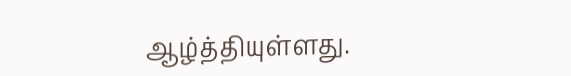ஆழ்த்தியுள்ளது.